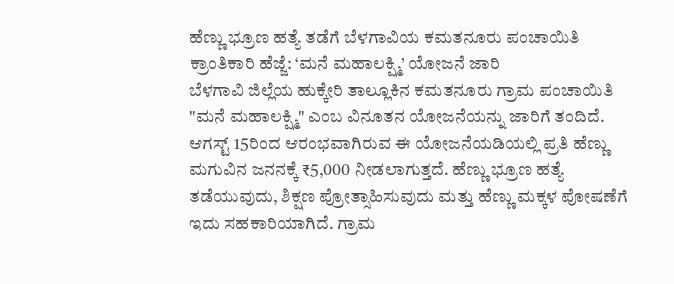ಹೆಣ್ಣು ಭ್ರೂಣ ಹತ್ಯೆ ತಡೆಗೆ ಬೆಳಗಾವಿಯ ಕಮತನೂರು ಪಂಚಾಯಿತಿ ಕ್ರಾಂತಿಕಾರಿ ಹೆಜ್ಜೆ: ‘ಮನೆ ಮಹಾಲಕ್ಷ್ಮಿ’ ಯೋಜನೆ ಜಾರಿ
ಬೆಳಗಾವಿ ಜಿಲ್ಲೆಯ ಹುಕ್ಕೇರಿ ತಾಲ್ಲೂಕಿನ ಕಮತನೂರು ಗ್ರಾಮ ಪಂಚಾಯಿತಿ "ಮನೆ ಮಹಾಲಕ್ಷ್ಮಿ" ಎಂಬ ವಿನೂತನ ಯೋಜನೆಯನ್ನು ಜಾರಿಗೆ ತಂದಿದೆ. ಆಗಸ್ಟ್ 15ರಿಂದ ಆರಂಭವಾಗಿರುವ ಈ ಯೋಜನೆಯಡಿಯಲ್ಲಿ ಪ್ರತಿ ಹೆಣ್ಣು ಮಗುವಿನ ಜನನಕ್ಕೆ ₹5,000 ನೀಡಲಾಗುತ್ತದೆ. ಹೆಣ್ಣು ಭ್ರೂಣ ಹತ್ಯೆ ತಡೆಯುವುದು, ಶಿಕ್ಷಣ ಪ್ರೋತ್ಸಾಹಿಸುವುದು ಮತ್ತು ಹೆಣ್ಣು ಮಕ್ಕಳ ಪೋಷಣೆಗೆ ಇದು ಸಹಕಾರಿಯಾಗಿದೆ. ಗ್ರಾಮ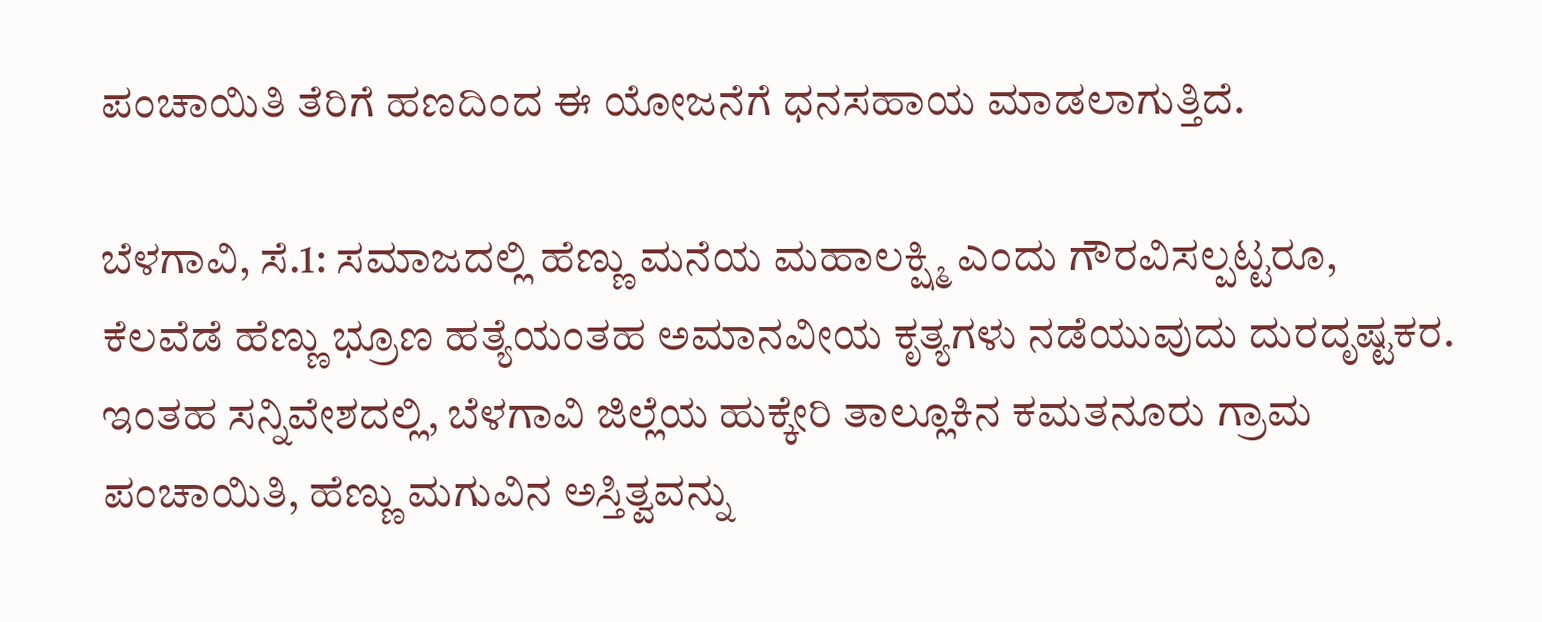ಪಂಚಾಯಿತಿ ತೆರಿಗೆ ಹಣದಿಂದ ಈ ಯೋಜನೆಗೆ ಧನಸಹಾಯ ಮಾಡಲಾಗುತ್ತಿದೆ.

ಬೆಳಗಾವಿ, ಸೆ.1: ಸಮಾಜದಲ್ಲಿ ಹೆಣ್ಣು ಮನೆಯ ಮಹಾಲಕ್ಷ್ಮಿ ಎಂದು ಗೌರವಿಸಲ್ಪಟ್ಟರೂ, ಕೆಲವೆಡೆ ಹೆಣ್ಣು ಭ್ರೂಣ ಹತ್ಯೆಯಂತಹ ಅಮಾನವೀಯ ಕೃತ್ಯಗಳು ನಡೆಯುವುದು ದುರದೃಷ್ಟಕರ. ಇಂತಹ ಸನ್ನಿವೇಶದಲ್ಲಿ, ಬೆಳಗಾವಿ ಜಿಲ್ಲೆಯ ಹುಕ್ಕೇರಿ ತಾಲ್ಲೂಕಿನ ಕಮತನೂರು ಗ್ರಾಮ ಪಂಚಾಯಿತಿ, ಹೆಣ್ಣು ಮಗುವಿನ ಅಸ್ತಿತ್ವವನ್ನು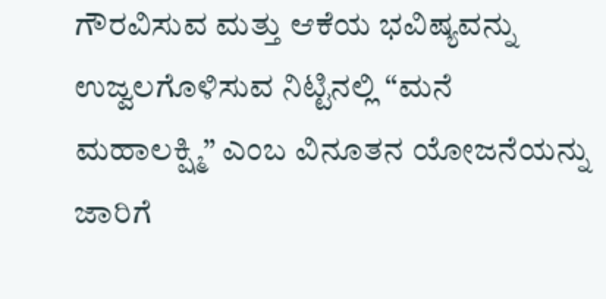ಗೌರವಿಸುವ ಮತ್ತು ಆಕೆಯ ಭವಿಷ್ಯವನ್ನು ಉಜ್ವಲಗೊಳಿಸುವ ನಿಟ್ಟಿನಲ್ಲಿ “ಮನೆ ಮಹಾಲಕ್ಷ್ಮಿ” ಎಂಬ ವಿನೂತನ ಯೋಜನೆಯನ್ನು ಜಾರಿಗೆ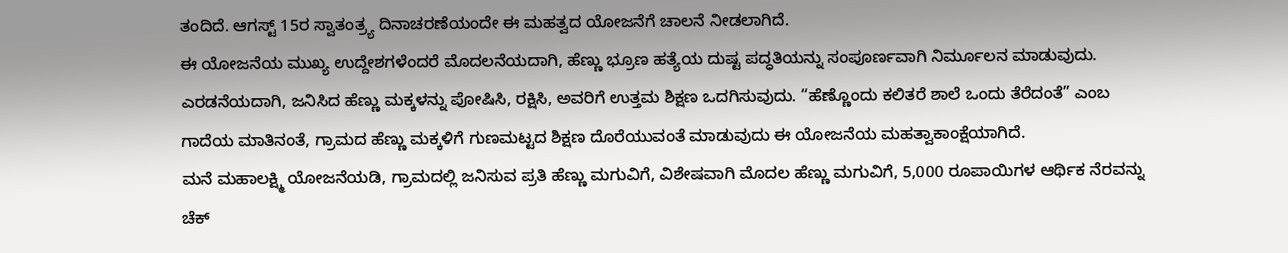ತಂದಿದೆ. ಆಗಸ್ಟ್ 15ರ ಸ್ವಾತಂತ್ರ್ಯ ದಿನಾಚರಣೆಯಂದೇ ಈ ಮಹತ್ವದ ಯೋಜನೆಗೆ ಚಾಲನೆ ನೀಡಲಾಗಿದೆ.
ಈ ಯೋಜನೆಯ ಮುಖ್ಯ ಉದ್ದೇಶಗಳೆಂದರೆ ಮೊದಲನೆಯದಾಗಿ, ಹೆಣ್ಣು ಭ್ರೂಣ ಹತ್ಯೆಯ ದುಷ್ಟ ಪದ್ಧತಿಯನ್ನು ಸಂಪೂರ್ಣವಾಗಿ ನಿರ್ಮೂಲನ ಮಾಡುವುದು. ಎರಡನೆಯದಾಗಿ, ಜನಿಸಿದ ಹೆಣ್ಣು ಮಕ್ಕಳನ್ನು ಪೋಷಿಸಿ, ರಕ್ಷಿಸಿ, ಅವರಿಗೆ ಉತ್ತಮ ಶಿಕ್ಷಣ ಒದಗಿಸುವುದು. “ಹೆಣ್ಣೊಂದು ಕಲಿತರೆ ಶಾಲೆ ಒಂದು ತೆರೆದಂತೆ” ಎಂಬ ಗಾದೆಯ ಮಾತಿನಂತೆ, ಗ್ರಾಮದ ಹೆಣ್ಣು ಮಕ್ಕಳಿಗೆ ಗುಣಮಟ್ಟದ ಶಿಕ್ಷಣ ದೊರೆಯುವಂತೆ ಮಾಡುವುದು ಈ ಯೋಜನೆಯ ಮಹತ್ವಾಕಾಂಕ್ಷೆಯಾಗಿದೆ.
ಮನೆ ಮಹಾಲಕ್ಷ್ಮಿ ಯೋಜನೆಯಡಿ, ಗ್ರಾಮದಲ್ಲಿ ಜನಿಸುವ ಪ್ರತಿ ಹೆಣ್ಣು ಮಗುವಿಗೆ, ವಿಶೇಷವಾಗಿ ಮೊದಲ ಹೆಣ್ಣು ಮಗುವಿಗೆ, 5,000 ರೂಪಾಯಿಗಳ ಆರ್ಥಿಕ ನೆರವನ್ನು ಚೆಕ್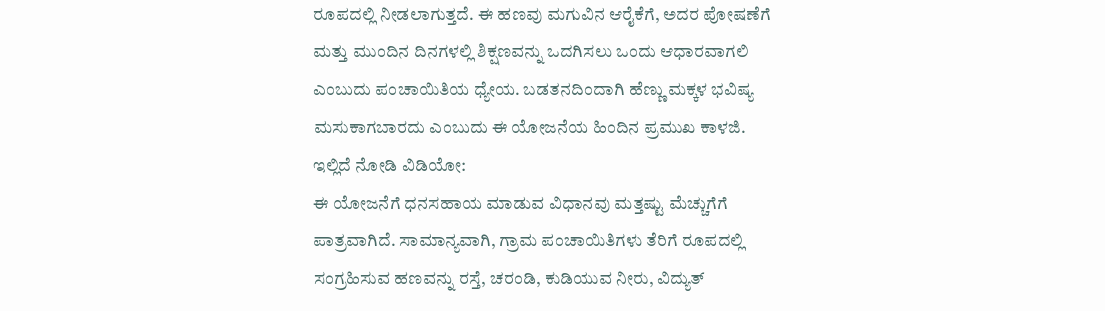ರೂಪದಲ್ಲಿ ನೀಡಲಾಗುತ್ತದೆ. ಈ ಹಣವು ಮಗುವಿನ ಆರೈಕೆಗೆ, ಅದರ ಪೋಷಣೆಗೆ ಮತ್ತು ಮುಂದಿನ ದಿನಗಳಲ್ಲಿ ಶಿಕ್ಷಣವನ್ನು ಒದಗಿಸಲು ಒಂದು ಆಧಾರವಾಗಲಿ ಎಂಬುದು ಪಂಚಾಯಿತಿಯ ಧ್ಯೇಯ. ಬಡತನದಿಂದಾಗಿ ಹೆಣ್ಣು ಮಕ್ಕಳ ಭವಿಷ್ಯ ಮಸುಕಾಗಬಾರದು ಎಂಬುದು ಈ ಯೋಜನೆಯ ಹಿಂದಿನ ಪ್ರಮುಖ ಕಾಳಜಿ.
ಇಲ್ಲಿದೆ ನೋಡಿ ವಿಡಿಯೋ:
ಈ ಯೋಜನೆಗೆ ಧನಸಹಾಯ ಮಾಡುವ ವಿಧಾನವು ಮತ್ತಷ್ಟು ಮೆಚ್ಚುಗೆಗೆ ಪಾತ್ರವಾಗಿದೆ. ಸಾಮಾನ್ಯವಾಗಿ, ಗ್ರಾಮ ಪಂಚಾಯಿತಿಗಳು ತೆರಿಗೆ ರೂಪದಲ್ಲಿ ಸಂಗ್ರಹಿಸುವ ಹಣವನ್ನು ರಸ್ತೆ, ಚರಂಡಿ, ಕುಡಿಯುವ ನೀರು, ವಿದ್ಯುತ್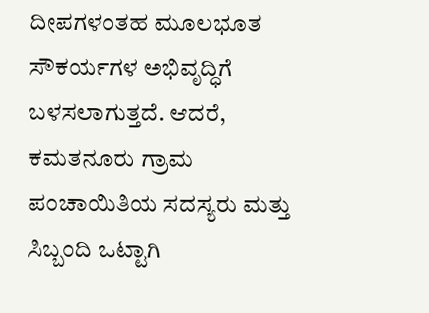ದೀಪಗಳಂತಹ ಮೂಲಭೂತ ಸೌಕರ್ಯಗಳ ಅಭಿವೃದ್ಧಿಗೆ ಬಳಸಲಾಗುತ್ತದೆ. ಆದರೆ, ಕಮತನೂರು ಗ್ರಾಮ ಪಂಚಾಯಿತಿಯ ಸದಸ್ಯರು ಮತ್ತು ಸಿಬ್ಬಂದಿ ಒಟ್ಟಾಗಿ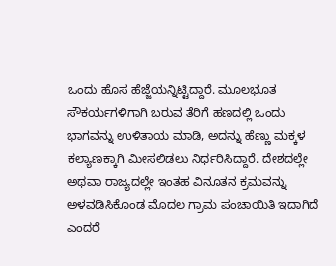ಒಂದು ಹೊಸ ಹೆಜ್ಜೆಯನ್ನಿಟ್ಟಿದ್ದಾರೆ. ಮೂಲಭೂತ ಸೌಕರ್ಯಗಳಿಗಾಗಿ ಬರುವ ತೆರಿಗೆ ಹಣದಲ್ಲಿ ಒಂದು ಭಾಗವನ್ನು ಉಳಿತಾಯ ಮಾಡಿ, ಅದನ್ನು ಹೆಣ್ಣು ಮಕ್ಕಳ ಕಲ್ಯಾಣಕ್ಕಾಗಿ ಮೀಸಲಿಡಲು ನಿರ್ಧರಿಸಿದ್ದಾರೆ. ದೇಶದಲ್ಲೇ ಅಥವಾ ರಾಜ್ಯದಲ್ಲೇ ಇಂತಹ ವಿನೂತನ ಕ್ರಮವನ್ನು ಅಳವಡಿಸಿಕೊಂಡ ಮೊದಲ ಗ್ರಾಮ ಪಂಚಾಯಿತಿ ಇದಾಗಿದೆ ಎಂದರೆ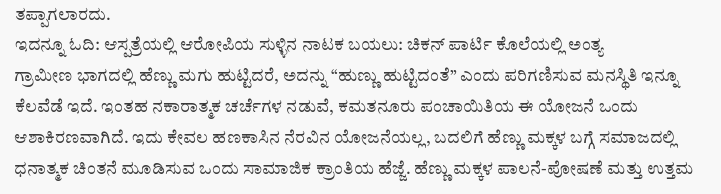ತಪ್ಪಾಗಲಾರದು.
ಇದನ್ನೂ ಓದಿ: ಆಸ್ಪತ್ರೆಯಲ್ಲಿ ಆರೋಪಿಯ ಸುಳ್ಳಿನ ನಾಟಕ ಬಯಲು: ಚಿಕನ್ ಪಾರ್ಟಿ ಕೊಲೆಯಲ್ಲಿ ಅಂತ್ಯ
ಗ್ರಾಮೀಣ ಭಾಗದಲ್ಲಿ ಹೆಣ್ಣು ಮಗು ಹುಟ್ಟಿದರೆ, ಅದನ್ನು “ಹುಣ್ಣು ಹುಟ್ಟಿದಂತೆ” ಎಂದು ಪರಿಗಣಿಸುವ ಮನಸ್ಥಿತಿ ಇನ್ನೂ ಕೆಲವೆಡೆ ಇದೆ. ಇಂತಹ ನಕಾರಾತ್ಮಕ ಚರ್ಚೆಗಳ ನಡುವೆ, ಕಮತನೂರು ಪಂಚಾಯಿತಿಯ ಈ ಯೋಜನೆ ಒಂದು ಆಶಾಕಿರಣವಾಗಿದೆ. ಇದು ಕೇವಲ ಹಣಕಾಸಿನ ನೆರವಿನ ಯೋಜನೆಯಲ್ಲ, ಬದಲಿಗೆ ಹೆಣ್ಣು ಮಕ್ಕಳ ಬಗ್ಗೆ ಸಮಾಜದಲ್ಲಿ ಧನಾತ್ಮಕ ಚಿಂತನೆ ಮೂಡಿಸುವ ಒಂದು ಸಾಮಾಜಿಕ ಕ್ರಾಂತಿಯ ಹೆಜ್ಜೆ. ಹೆಣ್ಣು ಮಕ್ಕಳ ಪಾಲನೆ-ಪೋಷಣೆ ಮತ್ತು ಉತ್ತಮ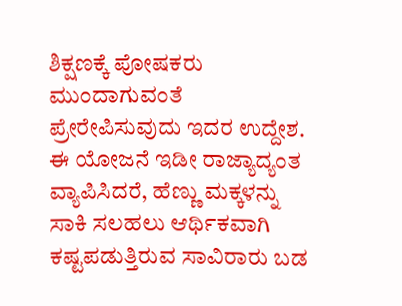ಶಿಕ್ಷಣಕ್ಕೆ ಪೋಷಕರು ಮುಂದಾಗುವಂತೆ ಪ್ರೇರೇಪಿಸುವುದು ಇದರ ಉದ್ದೇಶ.
ಈ ಯೋಜನೆ ಇಡೀ ರಾಜ್ಯಾದ್ಯಂತ ವ್ಯಾಪಿಸಿದರೆ, ಹೆಣ್ಣು ಮಕ್ಕಳನ್ನು ಸಾಕಿ ಸಲಹಲು ಆರ್ಥಿಕವಾಗಿ ಕಷ್ಟಪಡುತ್ತಿರುವ ಸಾವಿರಾರು ಬಡ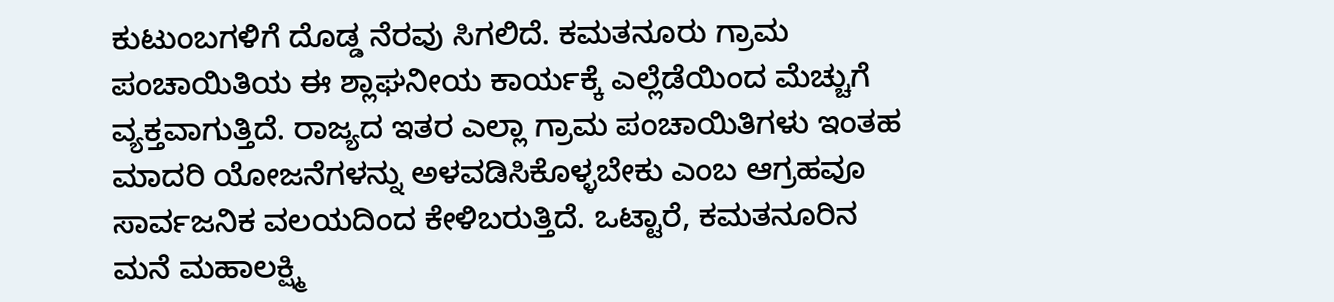ಕುಟುಂಬಗಳಿಗೆ ದೊಡ್ಡ ನೆರವು ಸಿಗಲಿದೆ. ಕಮತನೂರು ಗ್ರಾಮ ಪಂಚಾಯಿತಿಯ ಈ ಶ್ಲಾಘನೀಯ ಕಾರ್ಯಕ್ಕೆ ಎಲ್ಲೆಡೆಯಿಂದ ಮೆಚ್ಚುಗೆ ವ್ಯಕ್ತವಾಗುತ್ತಿದೆ. ರಾಜ್ಯದ ಇತರ ಎಲ್ಲಾ ಗ್ರಾಮ ಪಂಚಾಯಿತಿಗಳು ಇಂತಹ ಮಾದರಿ ಯೋಜನೆಗಳನ್ನು ಅಳವಡಿಸಿಕೊಳ್ಳಬೇಕು ಎಂಬ ಆಗ್ರಹವೂ ಸಾರ್ವಜನಿಕ ವಲಯದಿಂದ ಕೇಳಿಬರುತ್ತಿದೆ. ಒಟ್ಟಾರೆ, ಕಮತನೂರಿನ ಮನೆ ಮಹಾಲಕ್ಷ್ಮಿ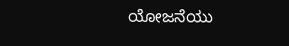ಯೋಜನೆಯು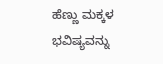ಹೆಣ್ಣು ಮಕ್ಕಳ ಭವಿಷ್ಯವನ್ನು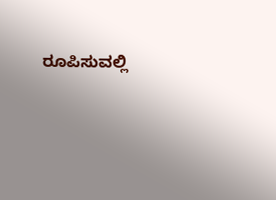ರೂಪಿಸುವಲ್ಲಿ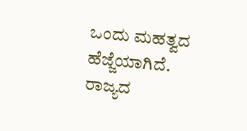ಒಂದು ಮಹತ್ವದ ಹೆಜ್ಜೆಯಾಗಿದೆ.
ರಾಜ್ಯದ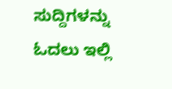ಸುದ್ದಿಗಳನ್ನು ಓದಲು ಇಲ್ಲಿ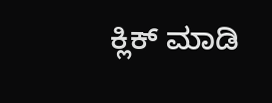ಕ್ಲಿಕ್ ಮಾಡಿ